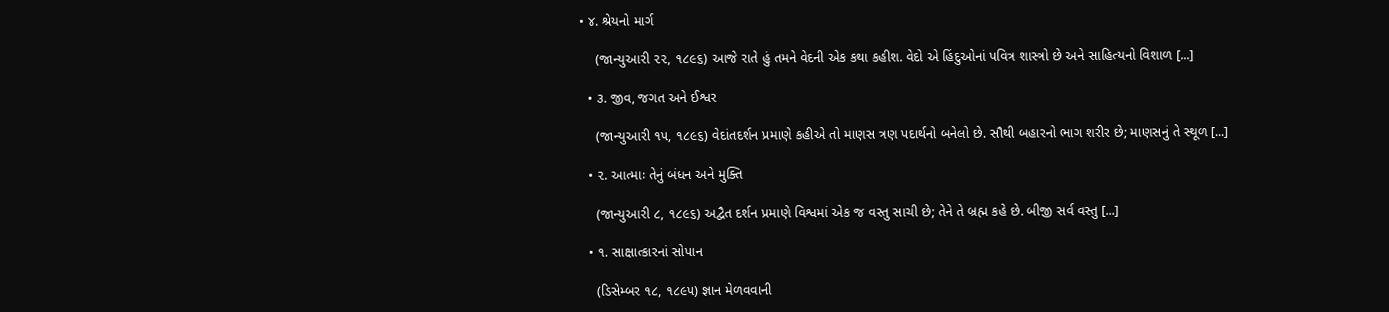• ૪. શ્રેયનો માર્ગ

    (જાન્યુઆરી ૨૨, ૧૮૯૬) આજે રાતે હું તમને વેદની એક કથા કહીશ. વેદો એ હિંદુઓનાં પવિત્ર શાસ્ત્રો છે અને સાહિત્યનો વિશાળ [...]

  • ૩. જીવ, જગત અને ઈશ્વર

    (જાન્યુઆરી ૧૫, ૧૮૯૬) વેદાંતદર્શન પ્રમાણે કહીએ તો માણસ ત્રણ પદાર્થનો બનેલો છે. સૌથી બહારનો ભાગ શરીર છે; માણસનું તે સ્થૂળ [...]

  • ૨. આત્માઃ તેનું બંધન અને મુક્તિ

    (જાન્યુઆરી ૮, ૧૮૯૬) અદ્વૈત દર્શન પ્રમાણે વિશ્વમાં એક જ વસ્તુ સાચી છે; તેને તે બ્રહ્મ કહે છે. બીજી સર્વ વસ્તુ [...]

  • ૧. સાક્ષાત્કારનાં સોપાન

    (ડિસેમ્બર ૧૮, ૧૮૯૫) જ્ઞાન મેળવવાની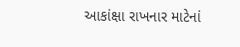આકાંક્ષા રાખનાર માટેનાં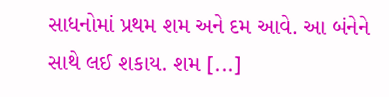સાધનોમાં પ્રથમ શમ અને દમ આવે. આ બંનેને સાથે લઈ શકાય. શમ [...]